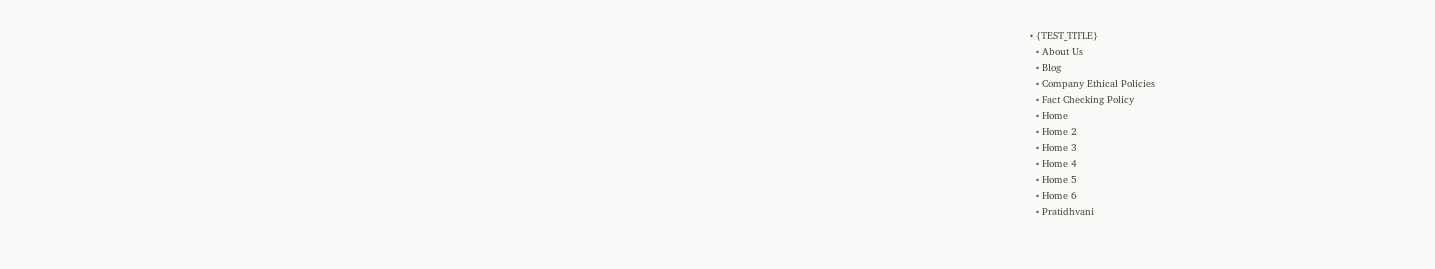• {TEST_TITLE}
  • About Us
  • Blog
  • Company Ethical Policies
  • Fact Checking Policy
  • Home
  • Home 2
  • Home 3
  • Home 4
  • Home 5
  • Home 6
  • Pratidhvani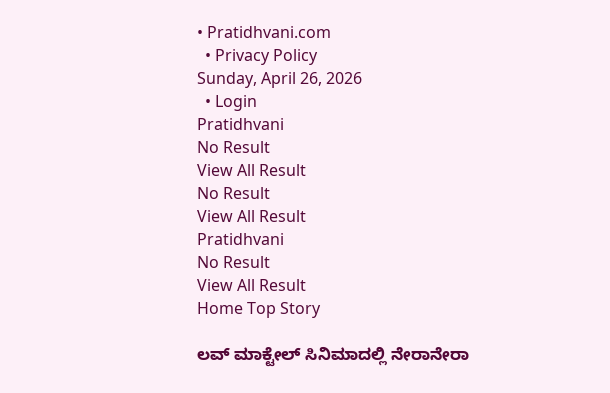• Pratidhvani.com
  • Privacy Policy
Sunday, April 26, 2026
  • Login
Pratidhvani
No Result
View All Result
No Result
View All Result
Pratidhvani
No Result
View All Result
Home Top Story

ಲವ್ ಮಾಕ್ಟೇಲ್ ಸಿನಿಮಾದಲ್ಲಿ ನೇರಾನೇರಾ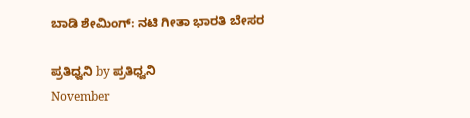ಬಾಡಿ ಶೇಮಿಂಗ್: ನಟಿ ಗೀತಾ ಭಾರತಿ ಬೇಸರ

ಪ್ರತಿಧ್ವನಿ by ಪ್ರತಿಧ್ವನಿ
November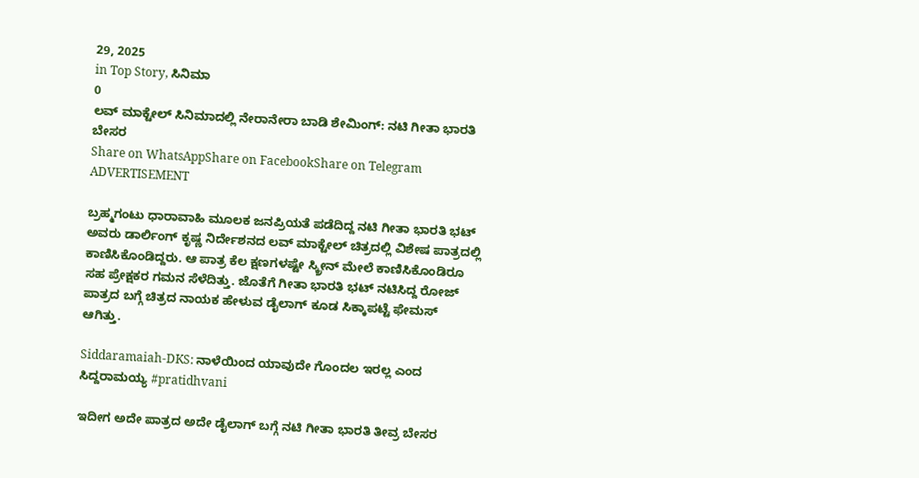29, 2025
in Top Story, ಸಿನಿಮಾ
0
ಲವ್ ಮಾಕ್ಟೇಲ್ ಸಿನಿಮಾದಲ್ಲಿ ನೇರಾನೇರಾ ಬಾಡಿ ಶೇಮಿಂಗ್: ನಟಿ ಗೀತಾ ಭಾರತಿ ಬೇಸರ
Share on WhatsAppShare on FacebookShare on Telegram
ADVERTISEMENT

ಬ್ರಹ್ಮಗಂಟು ಧಾರಾವಾಹಿ ಮೂಲಕ ಜನಪ್ರಿಯತೆ ಪಡೆದಿದ್ದ ನಟಿ ಗೀತಾ ಭಾರತಿ ಭಟ್ ಅವರು ಡಾರ್ಲಿಂಗ್‌ ಕೃಷ್ಣ ನಿರ್ದೇಶನದ ಲವ್ ಮಾಕ್ಟೇಲ್ ಚಿತ್ರದಲ್ಲಿ ವಿಶೇಷ ಪಾತ್ರದಲ್ಲಿ ಕಾಣಿಸಿಕೊಂಡಿದ್ದರು. ಆ ಪಾತ್ರ ಕೆಲ ಕ್ಷಣಗಳಷ್ಟೇ ಸ್ಕ್ರೀನ್‌ ಮೇಲೆ ಕಾಣಿಸಿಕೊಂಡಿರೂ ಸಹ ಪ್ರೇಕ್ಷಕರ ಗಮನ ಸೆಳೆದಿತ್ತು. ಜೊತೆಗೆ ಗೀತಾ ಭಾರತಿ ಭಟ್ ನಟಿಸಿದ್ದ ರೋಜ್‌ ಪಾತ್ರದ ಬಗ್ಗೆ ಚಿತ್ರದ ನಾಯಕ ಹೇಳುವ ಡೈಲಾಗ್‌ ಕೂಡ ಸಿಕ್ಕಾಪಟ್ಟೆ ಫೇಮಸ್‌ ಆಗಿತ್ತು.

Siddaramaiah-DKS: ನಾಳೆಯಿಂದ ಯಾವುದೇ ಗೊಂದಲ ಇರಲ್ಲ ಎಂದ ಸಿದ್ದರಾಮಯ್ಯ #pratidhvani

ಇದೀಗ ಅದೇ ಪಾತ್ರದ ಅದೇ ಡೈಲಾಗ್‌ ಬಗ್ಗೆ ನಟಿ ಗೀತಾ ಭಾರತಿ ತೀವ್ರ ಬೇಸರ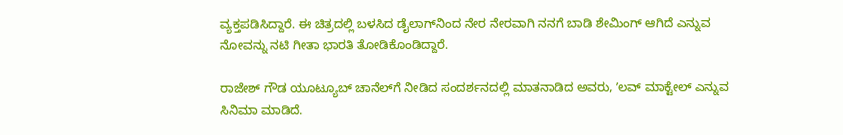ವ್ಯಕ್ತಪಡಿಸಿದ್ದಾರೆ. ಈ ಚಿತ್ರದಲ್ಲಿ ಬಳಸಿದ ಡೈಲಾಗ್‌ನಿಂದ ನೇರ ನೇರವಾಗಿ ನನಗೆ ಬಾಡಿ ಶೇಮಿಂಗ್ ಆಗಿದೆ ಎನ್ನುವ ನೋವನ್ನು ನಟಿ ಗೀತಾ ಭಾರತಿ ತೋಡಿಕೊಂಡಿದ್ದಾರೆ.

ರಾಜೇಶ್‌ ಗೌಡ ಯೂಟ್ಯೂಬ್‌ ಚಾನೆಲ್‌ಗೆ ನೀಡಿದ ಸಂದರ್ಶನದಲ್ಲಿ ಮಾತನಾಡಿದ ಅವರು, ʼಲವ್ ಮಾಕ್ಟೇಲ್ ಎನ್ನುವ ಸಿನಿಮಾ ಮಾಡಿದೆ.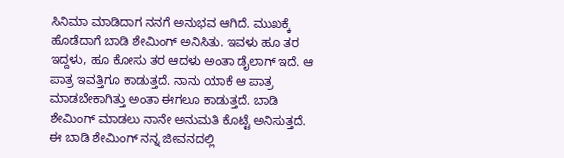ಸಿನಿಮಾ ಮಾಡಿದಾಗ ನನಗೆ ಅನುಭವ ಆಗಿದೆ. ಮುಖಕ್ಕೆ ಹೊಡೆದಾಗೆ ಬಾಡಿ ಶೇಮಿಂಗ್ ಅನಿಸಿತು. ಇವಳು ಹೂ ತರ ಇದ್ದಳು, ಹೂ ಕೋಸು ತರ ಆದಳು ಅಂತಾ ಡೈಲಾಗ್‌ ಇದೆ. ಆ ಪಾತ್ರ ಇವತ್ತಿಗೂ ಕಾಡುತ್ತದೆ. ನಾನು ಯಾಕೆ ಆ ಪಾತ್ರ ಮಾಡಬೇಕಾಗಿತ್ತು ಅಂತಾ ಈಗಲೂ ಕಾಡುತ್ತದೆ. ಬಾಡಿ ಶೇಮಿಂಗ್ ಮಾಡಲು ನಾನೇ ಅನುಮತಿ ಕೊಟ್ಟೆ ಅನಿಸುತ್ತದೆ. ಈ ಬಾಡಿ ಶೇಮಿಂಗ್ ನನ್ನ ಜೀವನದಲ್ಲಿ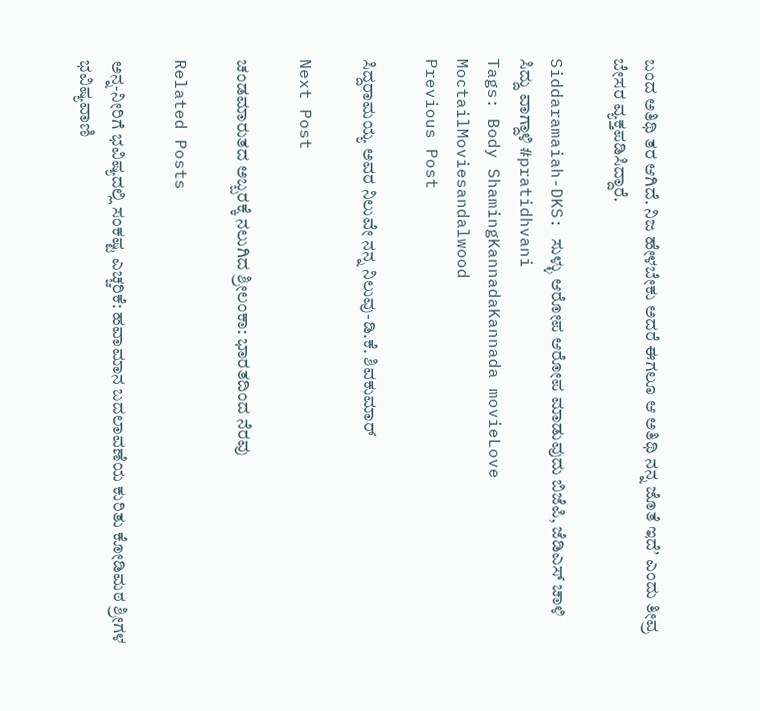ಬಂದ ಅತಿಥಿ ತರ ಆಗಿದೆ. ನಿಜ ಹೇಳಬೇಕು ಅದರೆ ಈಗಲೂ ಆ ಅತಿಥಿ ನನ್ನ ಜೊತೆ ಇದೆʼ ಎಂದು ತೀವ್ರ ಬೇಸರ ವ್ಯಕ್ತಪಡಿಸಿದ್ದಾರೆ.

Siddaramaiah-DKS: ಸುಳ್ಳು ಆರೋಪ ಆರೋಪ ಮಾಡುವುದು ಬಿಜೆಪಿ, ಜೆಡಿಎಸ್ ಚಾಳಿ ಸಿದ್ದು ವಾಗ್ದಾಳಿ #pratidhvani
Tags: Body ShamingKannadaKannada movieLove MoctailMoviesandalwood
Previous Post

ಸಿದ್ದರಾಮಯ್ಯ ಅವರ ನಿಲುವೇ ನನ್ನ ನಿಲುವು-ಡಿ.ಕೆ. ಶಿವಕುಮಾರ್

Next Post

ಚಂಡಮಾರುತದ ಅಬ್ಬರಕ್ಕೆ ನಲುಗಿದ ಶ್ರೀಲಂಕಾ: ಭಾರತದಿಂದ ನೆರವು

Related Posts

ಅನ್ನ-ನೀರಿಗೆ ಭವಿಷ್ಯದಲ್ಲಿ ಸಂಕಷ್ಟ ಎಚ್ಚರಿಕೆ: ಹವಾಮಾನ ಬದಲಾವಣೆಯ ಕುರಿತು ಕೋಡಿಮಠ ಶ್ರೀಗಳ ಭವಿಷ್ಯವಾಣಿ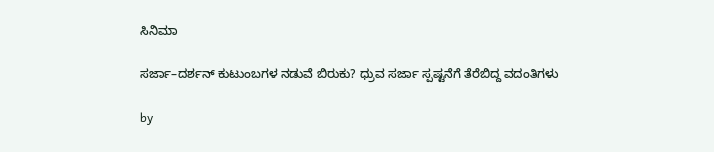ಸಿನಿಮಾ

ಸರ್ಜಾ–ದರ್ಶನ್ ಕುಟುಂಬಗಳ ನಡುವೆ ಬಿರುಕು? ಧ್ರುವ ಸರ್ಜಾ ಸ್ಪಷ್ಟನೆಗೆ ತೆರೆಬಿದ್ದ ವದಂತಿಗಳು

by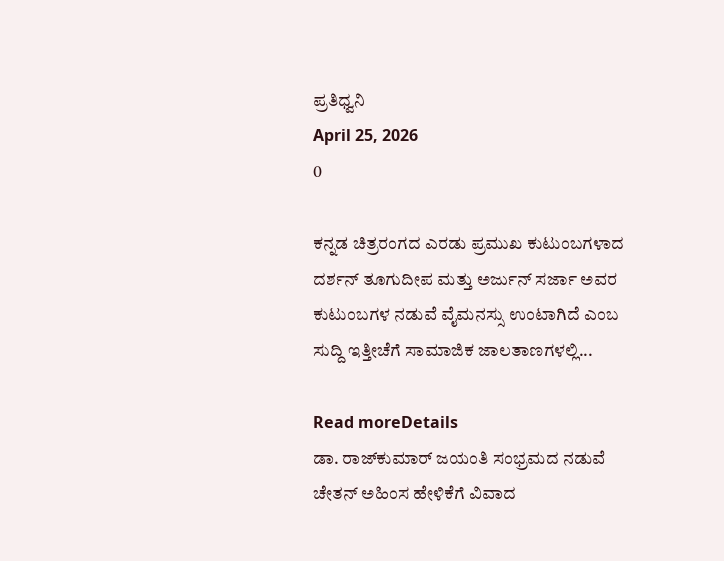ಪ್ರತಿಧ್ವನಿ
April 25, 2026
0

ಕನ್ನಡ ಚಿತ್ರರಂಗದ ಎರಡು ಪ್ರಮುಖ ಕುಟುಂಬಗಳಾದ ದರ್ಶನ್ ತೂಗುದೀಪ ಮತ್ತು ಅರ್ಜುನ್ ಸರ್ಜಾ ಅವರ ಕುಟುಂಬಗಳ ನಡುವೆ ವೈಮನಸ್ಸು ಉಂಟಾಗಿದೆ ಎಂಬ ಸುದ್ದಿ ಇತ್ತೀಚೆಗೆ ಸಾಮಾಜಿಕ ಜಾಲತಾಣಗಳಲ್ಲಿ...

Read moreDetails
ಡಾ. ರಾಜ್‌ಕುಮಾರ್ ಜಯಂತಿ ಸಂಭ್ರಮದ ನಡುವೆ ಚೇತನ್ ಅಹಿಂಸ ಹೇಳಿಕೆಗೆ ವಿವಾದ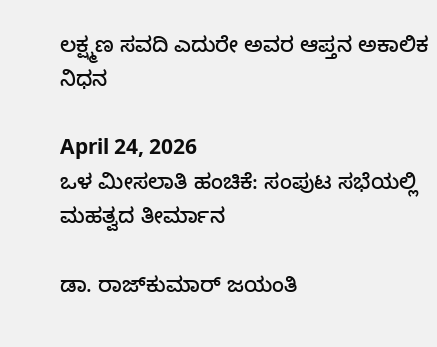ಲಕ್ಷ್ಮಣ ಸವದಿ ಎದುರೇ ಅವರ ಆಪ್ತನ ಅಕಾಲಿಕ ನಿಧನ

April 24, 2026
ಒಳ ಮೀಸಲಾತಿ ಹಂಚಿಕೆ: ಸಂಪುಟ ಸಭೆಯಲ್ಲಿ ಮಹತ್ವದ ತೀರ್ಮಾನ

ಡಾ. ರಾಜ್‌ಕುಮಾರ್ ಜಯಂತಿ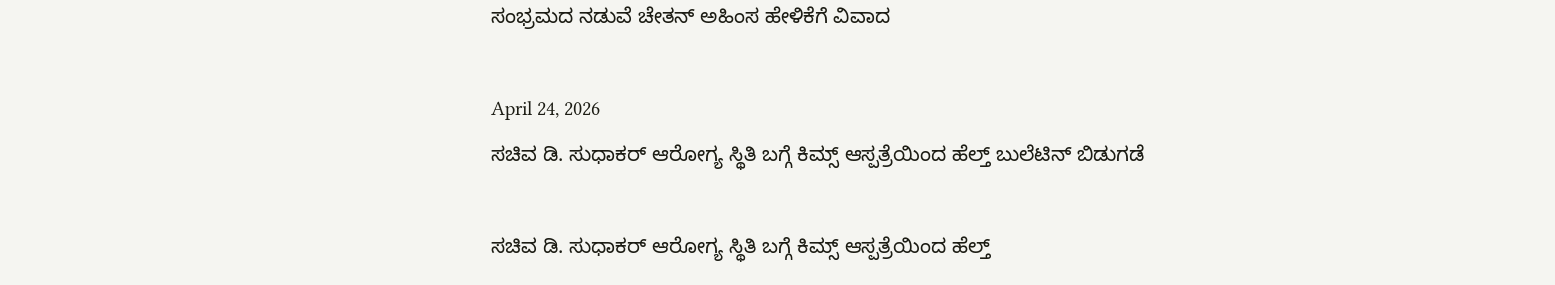ಸಂಭ್ರಮದ ನಡುವೆ ಚೇತನ್ ಅಹಿಂಸ ಹೇಳಿಕೆಗೆ ವಿವಾದ

April 24, 2026
ಸಚಿವ ಡಿ. ಸುಧಾಕರ್ ಆರೋಗ್ಯ ಸ್ಥಿತಿ ಬಗ್ಗೆ ಕಿಮ್ಸ್ ಆಸ್ಪತ್ರೆಯಿಂದ ಹೆಲ್ತ್ ಬುಲೆಟಿನ್ ಬಿಡುಗಡೆ

ಸಚಿವ ಡಿ. ಸುಧಾಕರ್ ಆರೋಗ್ಯ ಸ್ಥಿತಿ ಬಗ್ಗೆ ಕಿಮ್ಸ್ ಆಸ್ಪತ್ರೆಯಿಂದ ಹೆಲ್ತ್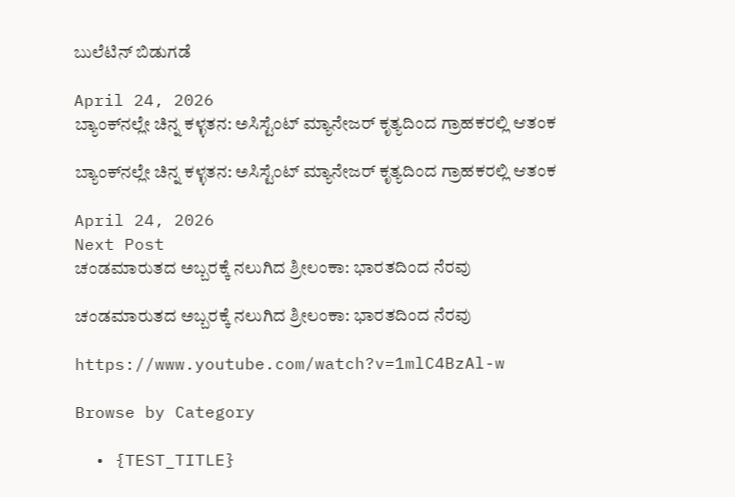ಬುಲೆಟಿನ್ ಬಿಡುಗಡೆ

April 24, 2026
ಬ್ಯಾಂಕ್‌ನಲ್ಲೇ ಚಿನ್ನ ಕಳ್ಳತನ: ಅಸಿಸ್ಟೆಂಟ್ ಮ್ಯಾನೇಜರ್ ಕೃತ್ಯದಿಂದ ಗ್ರಾಹಕರಲ್ಲಿ ಆತಂಕ

ಬ್ಯಾಂಕ್‌ನಲ್ಲೇ ಚಿನ್ನ ಕಳ್ಳತನ: ಅಸಿಸ್ಟೆಂಟ್ ಮ್ಯಾನೇಜರ್ ಕೃತ್ಯದಿಂದ ಗ್ರಾಹಕರಲ್ಲಿ ಆತಂಕ

April 24, 2026
Next Post
ಚಂಡಮಾರುತದ ಅಬ್ಬರಕ್ಕೆ ನಲುಗಿದ ಶ್ರೀಲಂಕಾ: ಭಾರತದಿಂದ ನೆರವು

ಚಂಡಮಾರುತದ ಅಬ್ಬರಕ್ಕೆ ನಲುಗಿದ ಶ್ರೀಲಂಕಾ: ಭಾರತದಿಂದ ನೆರವು

https://www.youtube.com/watch?v=1mlC4BzAl-w

Browse by Category

  • {TEST_TITLE}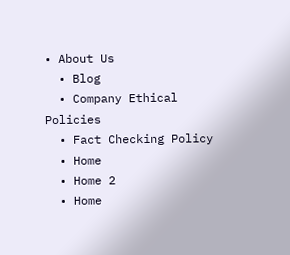• About Us
  • Blog
  • Company Ethical Policies
  • Fact Checking Policy
  • Home
  • Home 2
  • Home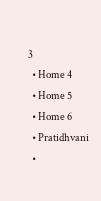3
  • Home 4
  • Home 5
  • Home 6
  • Pratidhvani
  •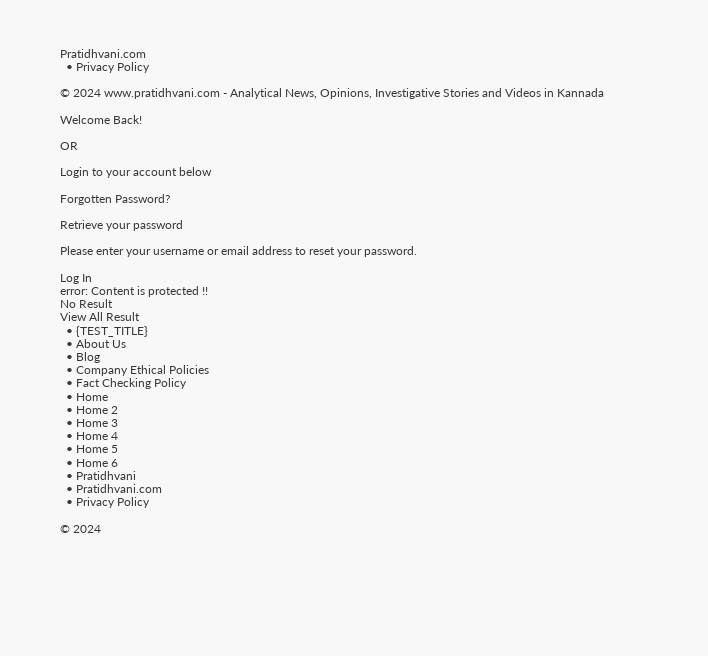Pratidhvani.com
  • Privacy Policy

© 2024 www.pratidhvani.com - Analytical News, Opinions, Investigative Stories and Videos in Kannada

Welcome Back!

OR

Login to your account below

Forgotten Password?

Retrieve your password

Please enter your username or email address to reset your password.

Log In
error: Content is protected !!
No Result
View All Result
  • {TEST_TITLE}
  • About Us
  • Blog
  • Company Ethical Policies
  • Fact Checking Policy
  • Home
  • Home 2
  • Home 3
  • Home 4
  • Home 5
  • Home 6
  • Pratidhvani
  • Pratidhvani.com
  • Privacy Policy

© 2024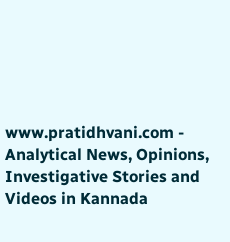www.pratidhvani.com - Analytical News, Opinions, Investigative Stories and Videos in Kannada